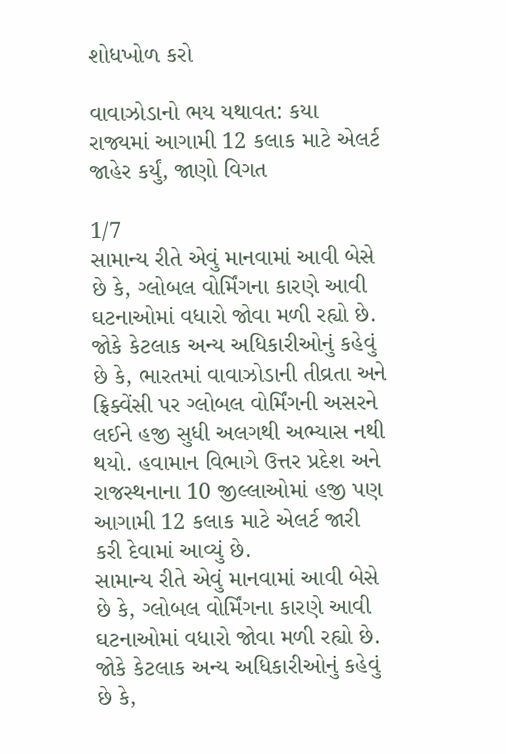શોધખોળ કરો

વાવાઝોડાનો ભય યથાવત: કયા રાજ્યમાં આગામી 12 કલાક માટે એલર્ટ જાહેર કર્યું, જાણો વિગત

1/7
સામાન્ય રીતે એવું માનવામાં આવી બેસે છે કે, ગ્લોબલ વોર્મિંગના કારણે આવી ઘટનાઓમાં વધારો જોવા મળી રહ્યો છે. જોકે કેટલાક અન્ય અધિકારીઓનું કહેવું છે કે, ભારતમાં વાવાઝોડાની તીવ્રતા અને ફ્રિક્વેંસી પર ગ્લોબલ વોર્મિંગની અસરને લઈને હજી સુધી અલગથી અભ્યાસ નથી થયો. હવામાન વિભાગે ઉત્તર પ્રદેશ અને રાજસ્થનાના 10 જીલ્લાઓમાં હજી પણ આગામી 12 કલાક માટે એલર્ટ જારી કરી દેવામાં આવ્યું છે.
સામાન્ય રીતે એવું માનવામાં આવી બેસે છે કે, ગ્લોબલ વોર્મિંગના કારણે આવી ઘટનાઓમાં વધારો જોવા મળી રહ્યો છે. જોકે કેટલાક અન્ય અધિકારીઓનું કહેવું છે કે,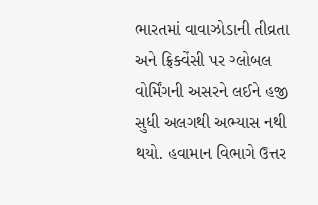ભારતમાં વાવાઝોડાની તીવ્રતા અને ફ્રિક્વેંસી પર ગ્લોબલ વોર્મિંગની અસરને લઈને હજી સુધી અલગથી અભ્યાસ નથી થયો. હવામાન વિભાગે ઉત્તર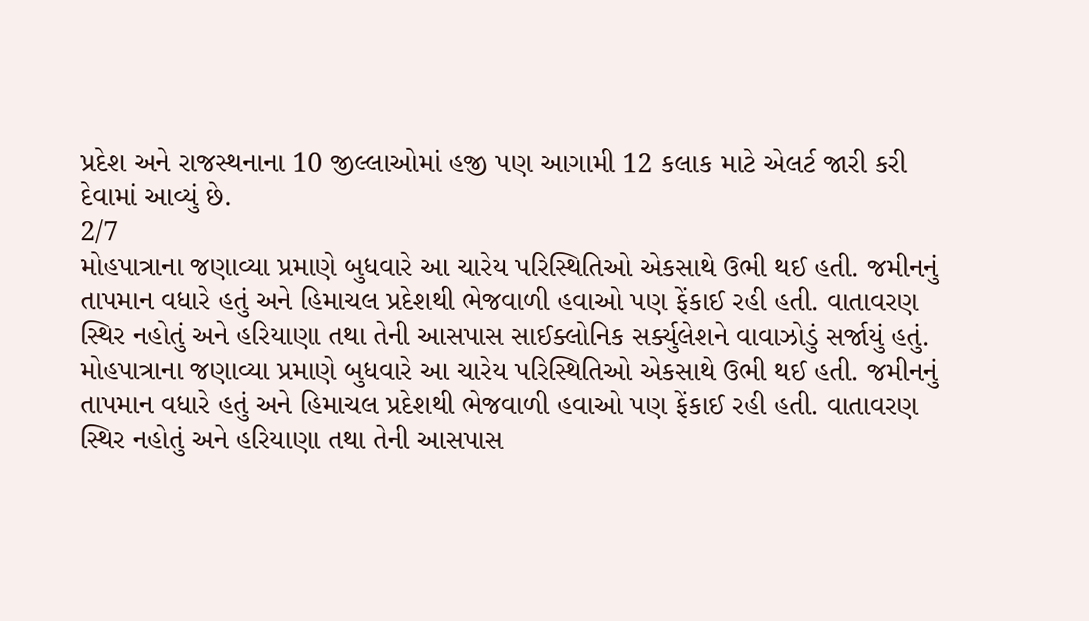પ્રદેશ અને રાજસ્થનાના 10 જીલ્લાઓમાં હજી પણ આગામી 12 કલાક માટે એલર્ટ જારી કરી દેવામાં આવ્યું છે.
2/7
મોહપાત્રાના જણાવ્યા પ્રમાણે બુધવારે આ ચારેય પરિસ્થિતિઓ એકસાથે ઉભી થઈ હતી. જમીનનું તાપમાન વધારે હતું અને હિમાચલ પ્રદેશથી ભેજવાળી હવાઓ પણ ફેંકાઈ રહી હતી. વાતાવરણ સ્થિર નહોતું અને હરિયાણા તથા તેની આસપાસ સાઈક્લોનિક સર્ક્યુલેશને વાવાઝોડું સર્જાયું હતું.
મોહપાત્રાના જણાવ્યા પ્રમાણે બુધવારે આ ચારેય પરિસ્થિતિઓ એકસાથે ઉભી થઈ હતી. જમીનનું તાપમાન વધારે હતું અને હિમાચલ પ્રદેશથી ભેજવાળી હવાઓ પણ ફેંકાઈ રહી હતી. વાતાવરણ સ્થિર નહોતું અને હરિયાણા તથા તેની આસપાસ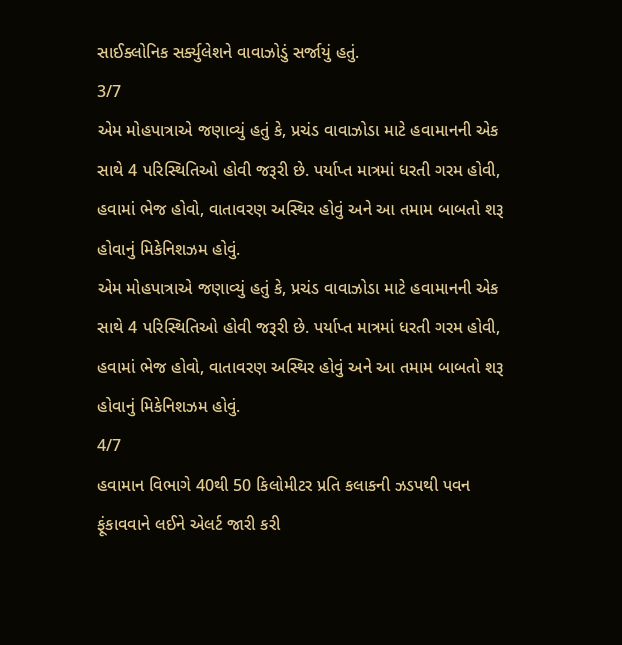સાઈક્લોનિક સર્ક્યુલેશને વાવાઝોડું સર્જાયું હતું.
3/7
એમ મોહપાત્રાએ જણાવ્યું હતું કે, પ્રચંડ વાવાઝોડા માટે હવામાનની એક સાથે 4 પરિસ્થિતિઓ હોવી જરૂરી છે. પર્યાપ્ત માત્રમાં ધરતી ગરમ હોવી, હવામાં ભેજ હોવો, વાતાવરણ અસ્થિર હોવું અને આ તમામ બાબતો શરૂ હોવાનું મિકેનિશઝમ હોવું.
એમ મોહપાત્રાએ જણાવ્યું હતું કે, પ્રચંડ વાવાઝોડા માટે હવામાનની એક સાથે 4 પરિસ્થિતિઓ હોવી જરૂરી છે. પર્યાપ્ત માત્રમાં ધરતી ગરમ હોવી, હવામાં ભેજ હોવો, વાતાવરણ અસ્થિર હોવું અને આ તમામ બાબતો શરૂ હોવાનું મિકેનિશઝમ હોવું.
4/7
હવામાન વિભાગે 40થી 50 કિલોમીટર પ્રતિ કલાકની ઝડપથી પવન ફૂંકાવવાને લઈને એલર્ટ જારી કરી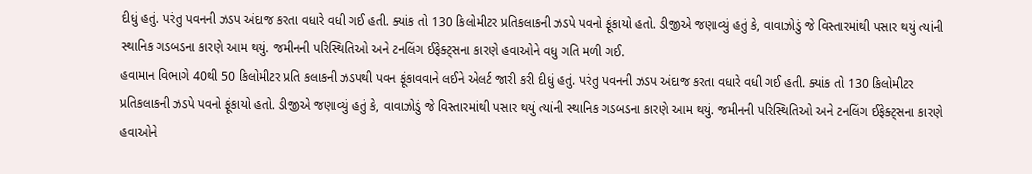દીધું હતું. પરંતુ પવનની ઝડપ અંદાજ કરતા વધારે વધી ગઈ હતી. ક્યાંક તો 130 કિલોમીટર પ્રતિકલાકની ઝડપે પવનો ફૂંકાયો હતો. ડીજીએ જણાવ્યું હતું કે, વાવાઝોડું જે વિસ્તારમાંથી પસાર થયું ત્યાંની સ્થાનિક ગડબડના કારણે આમ થયું. જમીનની પરિસ્થિતિઓ અને ટનલિંગ ઈફેક્ટ્સના કારણે હવાઓને વધુ ગતિ મળી ગઈ.
હવામાન વિભાગે 40થી 50 કિલોમીટર પ્રતિ કલાકની ઝડપથી પવન ફૂંકાવવાને લઈને એલર્ટ જારી કરી દીધું હતું. પરંતુ પવનની ઝડપ અંદાજ કરતા વધારે વધી ગઈ હતી. ક્યાંક તો 130 કિલોમીટર પ્રતિકલાકની ઝડપે પવનો ફૂંકાયો હતો. ડીજીએ જણાવ્યું હતું કે, વાવાઝોડું જે વિસ્તારમાંથી પસાર થયું ત્યાંની સ્થાનિક ગડબડના કારણે આમ થયું. જમીનની પરિસ્થિતિઓ અને ટનલિંગ ઈફેક્ટ્સના કારણે હવાઓને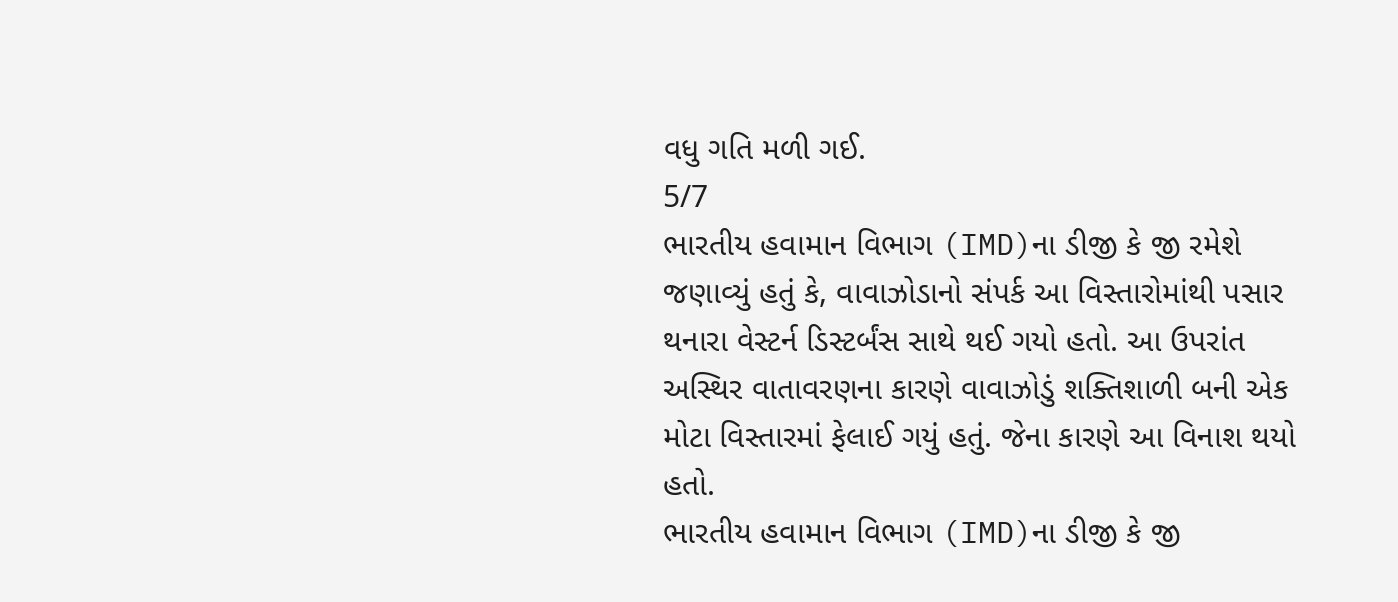વધુ ગતિ મળી ગઈ.
5/7
ભારતીય હવામાન વિભાગ (IMD)ના ડીજી કે જી રમેશે જણાવ્યું હતું કે, વાવાઝોડાનો સંપર્ક આ વિસ્તારોમાંથી પસાર થનારા વેસ્ટર્ન ડિસ્ટર્બંસ સાથે થઈ ગયો હતો. આ ઉપરાંત અસ્થિર વાતાવરણના કારણે વાવાઝોડું શક્તિશાળી બની એક મોટા વિસ્તારમાં ફેલાઈ ગયું હતું. જેના કારણે આ વિનાશ થયો હતો.
ભારતીય હવામાન વિભાગ (IMD)ના ડીજી કે જી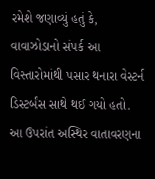રમેશે જણાવ્યું હતું કે, વાવાઝોડાનો સંપર્ક આ વિસ્તારોમાંથી પસાર થનારા વેસ્ટર્ન ડિસ્ટર્બંસ સાથે થઈ ગયો હતો. આ ઉપરાંત અસ્થિર વાતાવરણના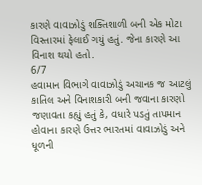કારણે વાવાઝોડું શક્તિશાળી બની એક મોટા વિસ્તારમાં ફેલાઈ ગયું હતું. જેના કારણે આ વિનાશ થયો હતો.
6/7
હવામાન વિભાગે વાવાઝોડું અચાનક જ આટલું કાતિલ અને વિનાશકારી બની જવાના કારણો જણાવતા કહ્યું હતું કે, વધારે પડતું તાપમાન હોવાના કારણે ઉત્તર ભારતમાં વાવાઝોડું અને ધૂળની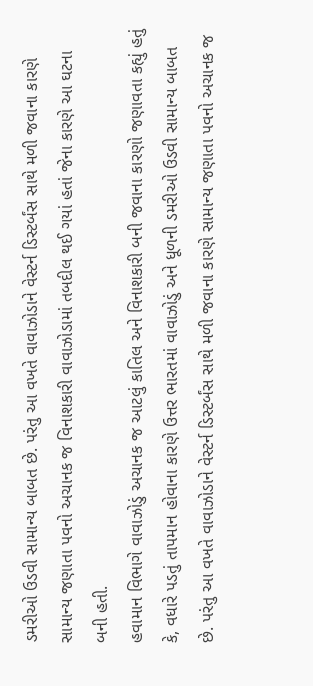ડમરીઓ ઉડવી સામાન્ય બાબત છે. પરંતુ આ વખતે વાવાઝોડાને વેસ્ટર્ન ડિસ્ટર્બંસ સાથે મળી જવાના કારણે સામાન્ય જણાતા પવનો અચાનક જ વિનાશકારી વાવાઝોડામાં તબદીલ થઈ ગયાં હતાં જેના કારણે આ ઘટના બની હતી.
હવામાન વિભાગે વાવાઝોડું અચાનક જ આટલું કાતિલ અને વિનાશકારી બની જવાના કારણો જણાવતા કહ્યું હતું કે, વધારે પડતું તાપમાન હોવાના કારણે ઉત્તર ભારતમાં વાવાઝોડું અને ધૂળની ડમરીઓ ઉડવી સામાન્ય બાબત છે. પરંતુ આ વખતે વાવાઝોડાને વેસ્ટર્ન ડિસ્ટર્બંસ સાથે મળી જવાના કારણે સામાન્ય જણાતા પવનો અચાનક જ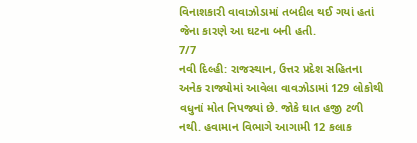વિનાશકારી વાવાઝોડામાં તબદીલ થઈ ગયાં હતાં જેના કારણે આ ઘટના બની હતી.
7/7
નવી દિલ્હી: રાજસ્થાન, ઉત્તર પ્રદેશ સહિતના અનેક રાજ્યોમાં આવેલા વાવઝોડામાં 129 લોકોથી વધુનાં મોત નિપજ્યાં છે. જોકે ઘાત હજી ટળી નથી. હવામાન વિભાગે આગામી 12 કલાક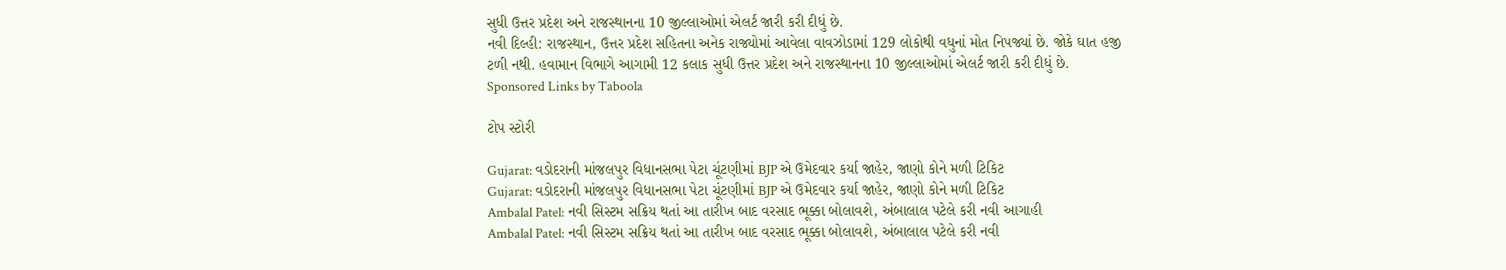સુધી ઉત્તર પ્રદેશ અને રાજસ્થાનના 10 જીલ્લાઓમાં એલર્ટ જારી કરી દીધું છે.
નવી દિલ્હી: રાજસ્થાન, ઉત્તર પ્રદેશ સહિતના અનેક રાજ્યોમાં આવેલા વાવઝોડામાં 129 લોકોથી વધુનાં મોત નિપજ્યાં છે. જોકે ઘાત હજી ટળી નથી. હવામાન વિભાગે આગામી 12 કલાક સુધી ઉત્તર પ્રદેશ અને રાજસ્થાનના 10 જીલ્લાઓમાં એલર્ટ જારી કરી દીધું છે.
Sponsored Links by Taboola

ટોપ સ્ટોરી

Gujarat: વડોદરાની માંજલપુર વિધાનસભા પેટા ચૂંટણીમાં BJP એ ઉમેદવાર કર્યા જાહેર, જાણો કોને મળી ટિકિટ
Gujarat: વડોદરાની માંજલપુર વિધાનસભા પેટા ચૂંટણીમાં BJP એ ઉમેદવાર કર્યા જાહેર, જાણો કોને મળી ટિકિટ
Ambalal Patel: નવી સિસ્ટમ સક્રિય થતાં આ તારીખ બાદ વરસાદ ભૂક્કા બોલાવશે, અંબાલાલ પટેલે કરી નવી આગાહી
Ambalal Patel: નવી સિસ્ટમ સક્રિય થતાં આ તારીખ બાદ વરસાદ ભૂક્કા બોલાવશે, અંબાલાલ પટેલે કરી નવી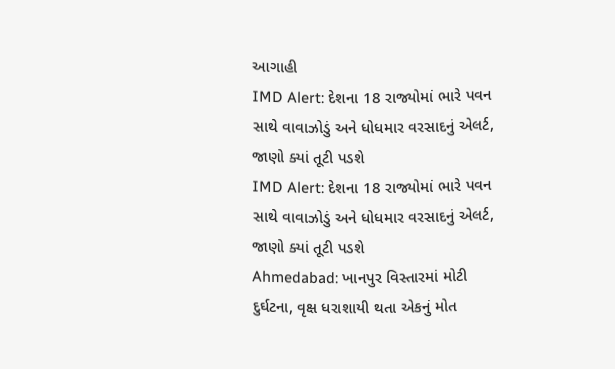આગાહી
IMD Alert: દેશના 18 રાજ્યોમાં ભારે પવન સાથે વાવાઝોડું અને ધોધમાર વરસાદનું એલર્ટ, જાણો ક્યાં તૂટી પડશે
IMD Alert: દેશના 18 રાજ્યોમાં ભારે પવન સાથે વાવાઝોડું અને ધોધમાર વરસાદનું એલર્ટ, જાણો ક્યાં તૂટી પડશે
Ahmedabad: ખાનપુર વિસ્તારમાં મોટી દુર્ઘટના, વૃક્ષ ધરાશાયી થતા એકનું મોત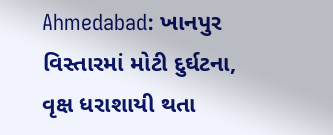Ahmedabad: ખાનપુર વિસ્તારમાં મોટી દુર્ઘટના, વૃક્ષ ધરાશાયી થતા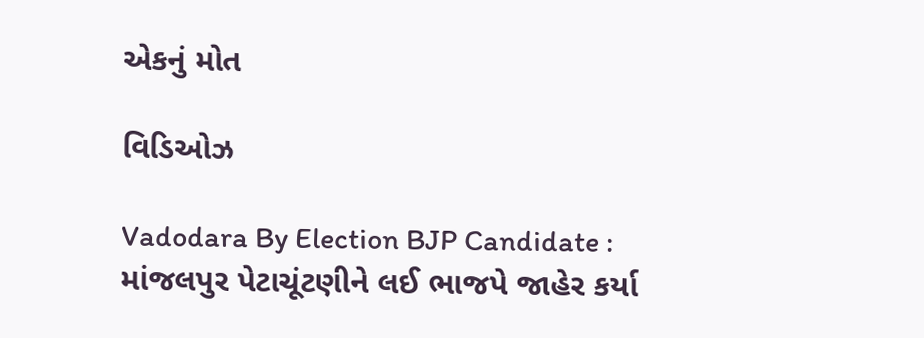એકનું મોત

વિડિઓઝ

Vadodara By Election BJP Candidate : માંજલપુર પેટાચૂંટણીને લઈ ભાજપે જાહેર કર્યા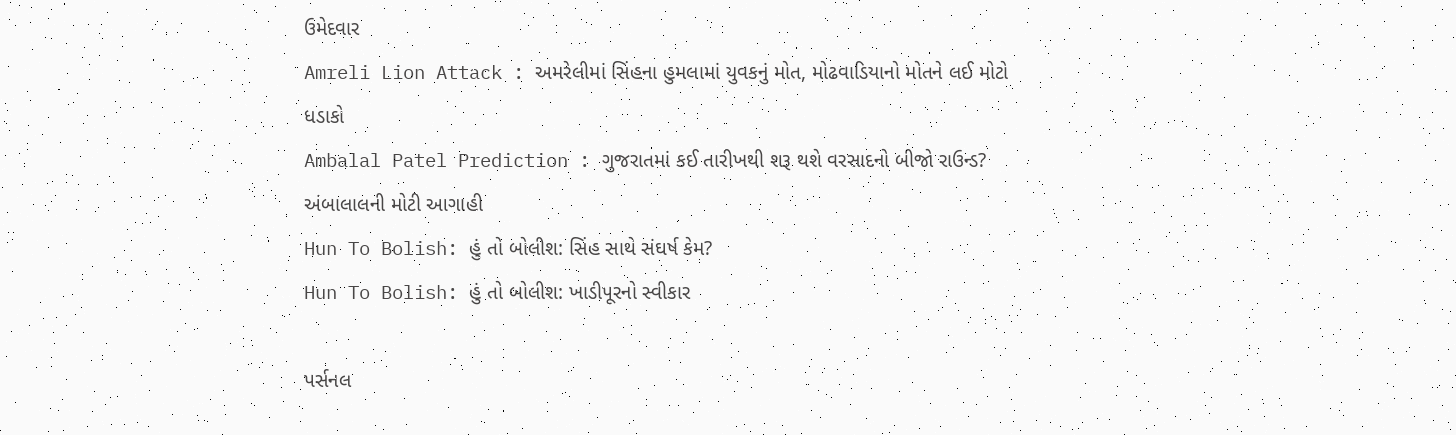ઉમેદવાર
Amreli Lion Attack : અમરેલીમાં સિંહના હુમલામાં યુવકનું મોત, મોઢવાડિયાનો મોતને લઈ મોટો ધડાકો
Ambalal Patel Prediction : ગુજરાતમાં કઈ તારીખથી શરૂ થશે વરસાદનો બીજો રાઉન્ડ? અંબાલાલની મોટી આગાહી
Hun To Bolish: હું તો બોલીશ: સિંહ સાથે સંઘર્ષ કેમ?
Hun To Bolish: હું તો બોલીશ: ખાડીપૂરનો સ્વીકાર

પર્સનલ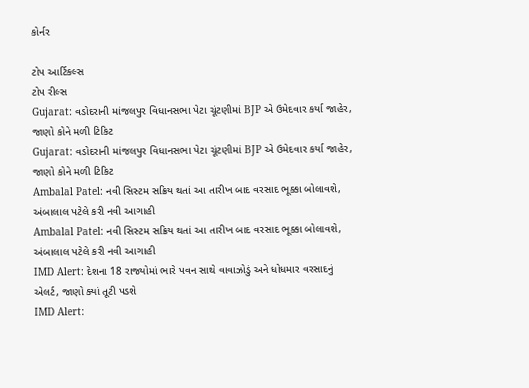કોર્નર

ટોપ આર્ટિકલ્સ
ટોપ રીલ્સ
Gujarat: વડોદરાની માંજલપુર વિધાનસભા પેટા ચૂંટણીમાં BJP એ ઉમેદવાર કર્યા જાહેર, જાણો કોને મળી ટિકિટ
Gujarat: વડોદરાની માંજલપુર વિધાનસભા પેટા ચૂંટણીમાં BJP એ ઉમેદવાર કર્યા જાહેર, જાણો કોને મળી ટિકિટ
Ambalal Patel: નવી સિસ્ટમ સક્રિય થતાં આ તારીખ બાદ વરસાદ ભૂક્કા બોલાવશે, અંબાલાલ પટેલે કરી નવી આગાહી
Ambalal Patel: નવી સિસ્ટમ સક્રિય થતાં આ તારીખ બાદ વરસાદ ભૂક્કા બોલાવશે, અંબાલાલ પટેલે કરી નવી આગાહી
IMD Alert: દેશના 18 રાજ્યોમાં ભારે પવન સાથે વાવાઝોડું અને ધોધમાર વરસાદનું એલર્ટ, જાણો ક્યાં તૂટી પડશે
IMD Alert: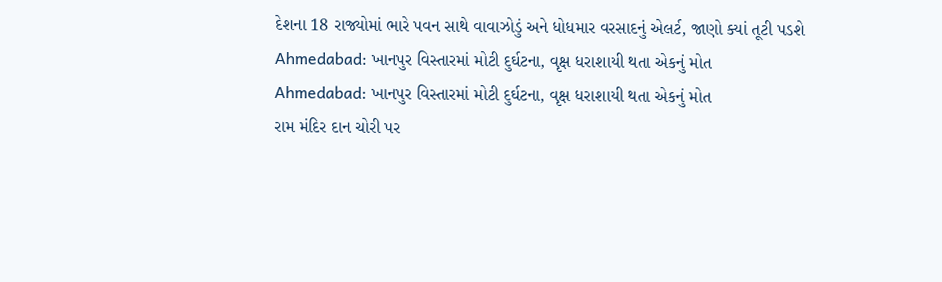દેશના 18 રાજ્યોમાં ભારે પવન સાથે વાવાઝોડું અને ધોધમાર વરસાદનું એલર્ટ, જાણો ક્યાં તૂટી પડશે
Ahmedabad: ખાનપુર વિસ્તારમાં મોટી દુર્ઘટના, વૃક્ષ ધરાશાયી થતા એકનું મોત
Ahmedabad: ખાનપુર વિસ્તારમાં મોટી દુર્ઘટના, વૃક્ષ ધરાશાયી થતા એકનું મોત
રામ મંદિર દાન ચોરી પર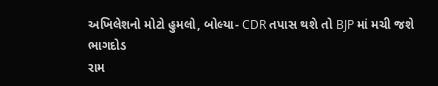અખિલેશનો મોટો હુમલો, બોલ્યા- CDR તપાસ થશે તો BJP માં મચી જશે ભાગદોડ
રામ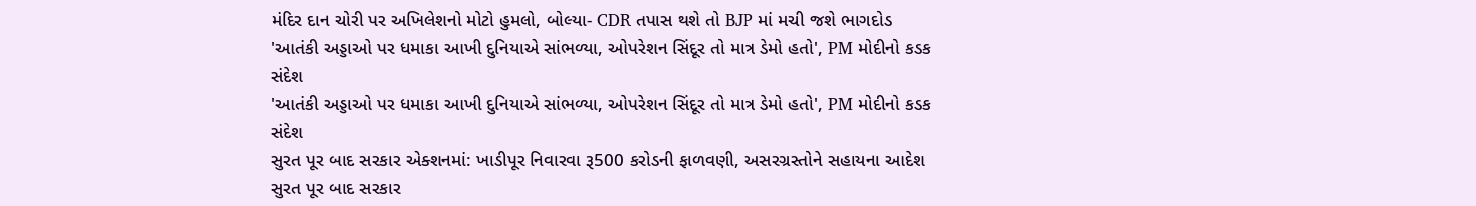મંદિર દાન ચોરી પર અખિલેશનો મોટો હુમલો, બોલ્યા- CDR તપાસ થશે તો BJP માં મચી જશે ભાગદોડ
'આતંકી અડ્ડાઓ પર ધમાકા આખી દુનિયાએ સાંભળ્યા, ઓપરેશન સિંદૂર તો માત્ર ડેમો હતો', PM મોદીનો કડક સંદેશ
'આતંકી અડ્ડાઓ પર ધમાકા આખી દુનિયાએ સાંભળ્યા, ઓપરેશન સિંદૂર તો માત્ર ડેમો હતો', PM મોદીનો કડક સંદેશ
સુરત પૂર બાદ સરકાર એક્શનમાં: ખાડીપૂર નિવારવા રૂ500 કરોડની ફાળવણી, અસરગ્રસ્તોને સહાયના આદેશ
સુરત પૂર બાદ સરકાર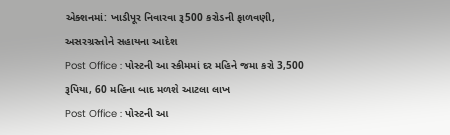એક્શનમાં: ખાડીપૂર નિવારવા રૂ500 કરોડની ફાળવણી, અસરગ્રસ્તોને સહાયના આદેશ
Post Office : પોસ્ટની આ સ્કીમમાં દર મહિને જમા કરો 3,500 રૂપિયા, 60 મહિના બાદ મળશે આટલા લાખ
Post Office : પોસ્ટની આ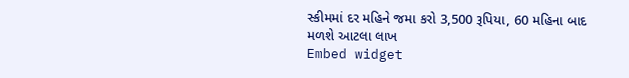સ્કીમમાં દર મહિને જમા કરો 3,500 રૂપિયા, 60 મહિના બાદ મળશે આટલા લાખ
Embed widget